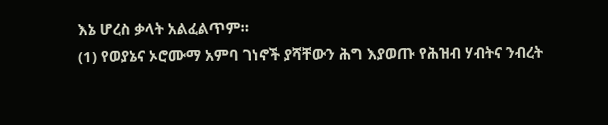እኔ ሆረስ ቃላት አልፈልጥም።
(1) የወያኔና ኦሮሙማ አምባ ገነኖች ያሻቸውን ሕግ እያወጡ የሕዝብ ሃብትና ንብረት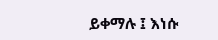ይቀማሉ ፤ እነሱ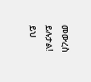መውረስ ይሉታል! ይህ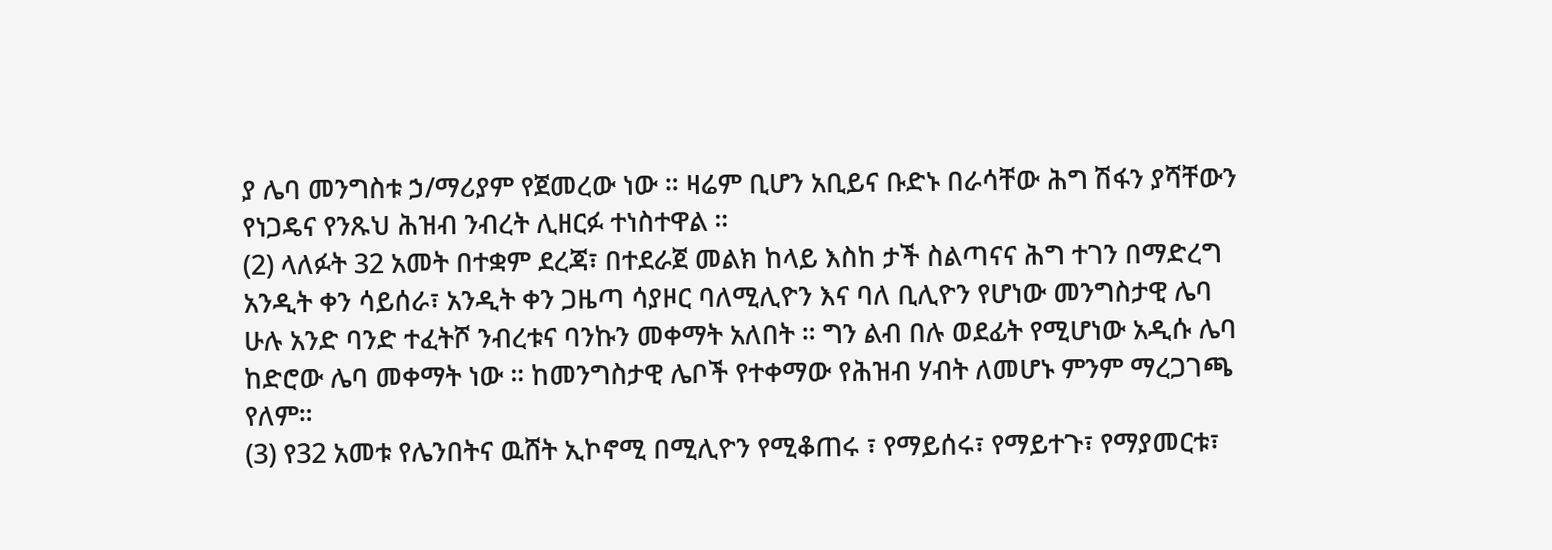ያ ሌባ መንግስቱ ኃ/ማሪያም የጀመረው ነው ። ዛሬም ቢሆን አቢይና ቡድኑ በራሳቸው ሕግ ሽፋን ያሻቸውን የነጋዴና የንጹህ ሕዝብ ንብረት ሊዘርፉ ተነስተዋል ።
(2) ላለፉት 32 አመት በተቋም ደረጃ፣ በተደራጀ መልክ ከላይ እስከ ታች ስልጣናና ሕግ ተገን በማድረግ አንዲት ቀን ሳይሰራ፣ አንዲት ቀን ጋዜጣ ሳያዞር ባለሚሊዮን እና ባለ ቢሊዮን የሆነው መንግስታዊ ሌባ ሁሉ አንድ ባንድ ተፈትሾ ንብረቱና ባንኩን መቀማት አለበት ። ግን ልብ በሉ ወደፊት የሚሆነው አዲሱ ሌባ ከድሮው ሌባ መቀማት ነው ። ከመንግስታዊ ሌቦች የተቀማው የሕዝብ ሃብት ለመሆኑ ምንም ማረጋገጫ የለም።
(3) የ32 አመቱ የሌንበትና ዉሸት ኢኮኖሚ በሚሊዮን የሚቆጠሩ ፣ የማይሰሩ፣ የማይተጉ፣ የማያመርቱ፣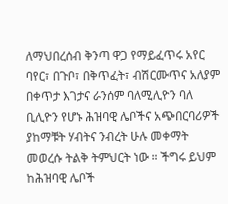ለማህበረሰብ ቅንጣ ዋጋ የማይፈጥሩ አየር ባየር፣ በጉቦ፣ በቅጥፈት፣ ብሽርሙጥና አለያም በቀጥታ እገታና ራንሰም ባለሚሊዮን ባለ ቢሊዮን የሆኑ ሕዝባዊ ሌቦችና አጭበርባሪዎች ያከማቹት ሃብትና ንብረት ሁሉ መቀማት መወረሱ ትልቅ ትምህርት ነው ። ችግሩ ይህም ከሕዝባዊ ሌቦች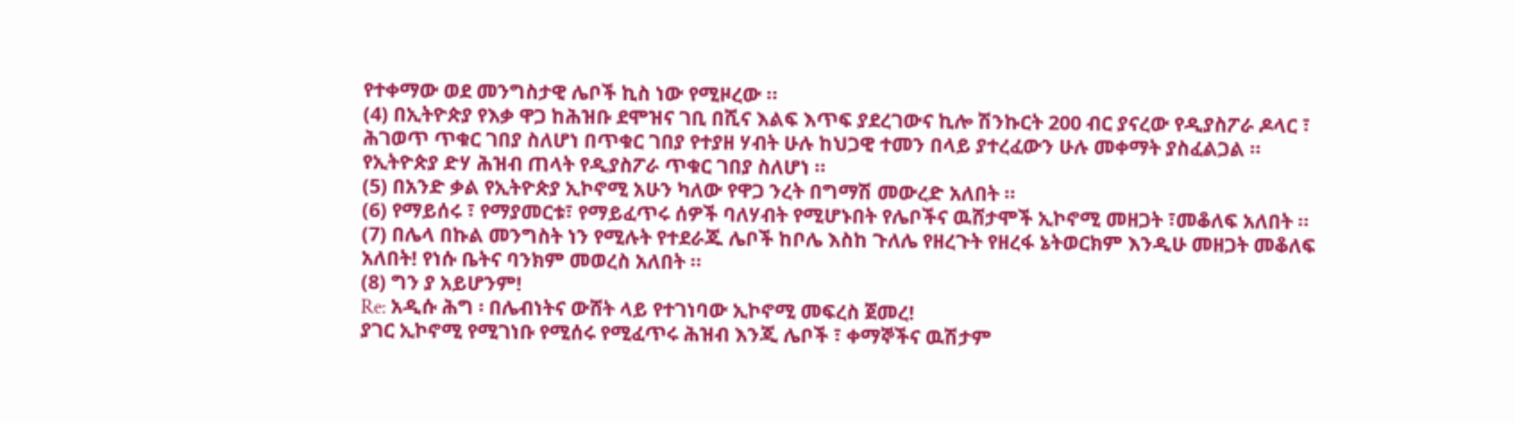የተቀማው ወደ መንግስታዊ ሌቦች ኪስ ነው የሚዞረው ።
(4) በኢትዮጵያ የእቃ ዋጋ ከሕዝቡ ደሞዝና ገቢ በሺና እልፍ እጥፍ ያደረገውና ኪሎ ሽንኩርት 200 ብር ያናረው የዲያስፖራ ዶላር ፣ ሕገወጥ ጥቁር ገበያ ስለሆነ በጥቁር ገበያ የተያዘ ሃብት ሁሉ ከህጋዊ ተመን በላይ ያተረፈውን ሁሉ መቀማት ያስፈልጋል ። የኢትዮጵያ ድሃ ሕዝብ ጠላት የዲያስፖራ ጥቁር ገበያ ስለሆነ ።
(5) በአንድ ቃል የኢትዮጵያ ኢኮኖሚ አሁን ካለው የዋጋ ንረት በግማሽ መውረድ አለበት ።
(6) የማይሰሩ ፣ የማያመርቱ፣ የማይፈጥሩ ሰዎች ባለሃብት የሚሆኑበት የሌቦችና ዉሸታሞች ኢኮኖሚ መዘጋት ፣መቆለፍ አለበት ።
(7) በሌላ በኩል መንግስት ነን የሚሉት የተደራጁ ሌቦች ከቦሌ እስከ ጉለሌ የዘረጉት የዘረፋ ኔትወርክም እንዲሁ መዘጋት መቆለፍ አለበት! የነሱ ቤትና ባንክም መወረስ አለበት ።
(8) ግን ያ አይሆንም!
Re: አዲሱ ሕግ ፡ በሌብነትና ውሸት ላይ የተገነባው ኢኮኖሚ መፍረስ ጀመረ!
ያገር ኢኮኖሚ የሚገነቡ የሚሰሩ የሚፈጥሩ ሕዝብ እንጂ ሌቦች ፣ ቀማኞችና ዉሽታም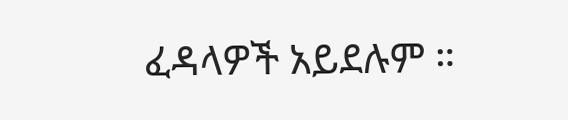ፈዳላዎች አይደሉም ።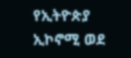የኢትዮጵያ ኢኮኖሚ ወደ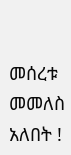መሰረቱ መመለስ አለበት !